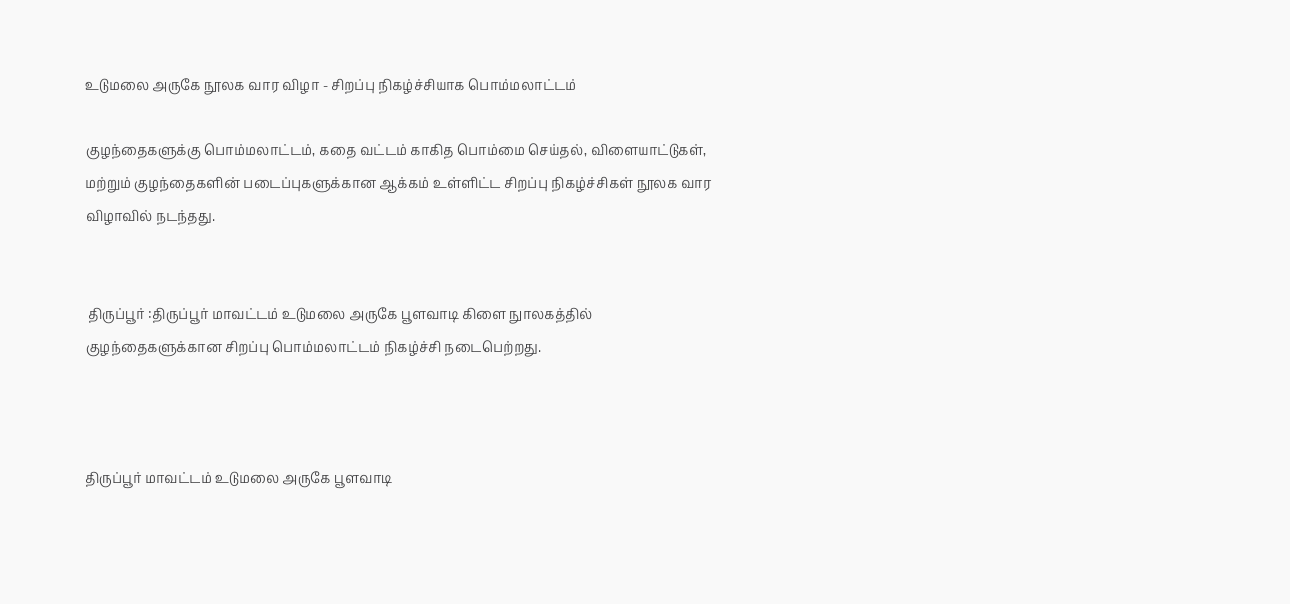உடுமலை அருகே நூலக வார விழா - சிறப்பு நிகழ்ச்சியாக பொம்மலாட்டம்

குழந்தைகளுக்கு பொம்மலாட்டம், கதை வட்டம் காகித பொம்மை செய்தல், விளையாட்டுகள், மற்றும் குழந்தைகளின் படைப்புகளுக்கான ஆக்கம் உள்ளிட்ட சிறப்பு நிகழ்ச்சிகள் நூலக வார விழாவில் நடந்தது.


 திருப்பூர் :திருப்பூர் மாவட்டம் உடுமலை அருகே பூளவாடி கிளை நுாலகத்தில் குழந்தைகளுக்கான சிறப்பு பொம்மலாட்டம் நிகழ்ச்சி நடைபெற்றது.



திருப்பூர் மாவட்டம் உடுமலை அருகே பூளவாடி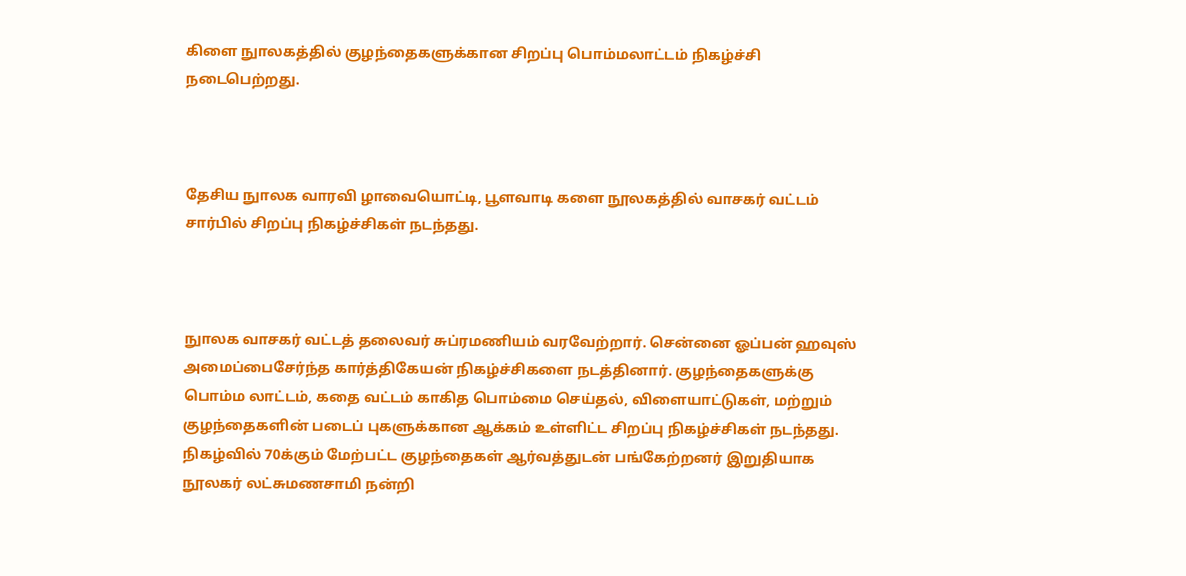கிளை நுாலகத்தில் குழந்தைகளுக்கான சிறப்பு பொம்மலாட்டம் நிகழ்ச்சி நடைபெற்றது.



தேசிய நுாலக வாரவி ழாவையொட்டி, பூளவாடி களை நூலகத்தில் வாசகர் வட்டம் சார்பில் சிறப்பு நிகழ்ச்சிகள் நடந்தது.



நுாலக வாசகர் வட்டத் தலைவர் சுப்ரமணியம் வரவேற்றார். சென்னை ஓப்பன் ஹவுஸ் அமைப்பைசேர்ந்த கார்த்திகேயன் நிகழ்ச்சிகளை நடத்தினார். குழந்தைகளுக்கு பொம்ம லாட்டம், கதை வட்டம் காகித பொம்மை செய்தல், விளையாட்டுகள், மற்றும் குழந்தைகளின் படைப் புகளுக்கான ஆக்கம் உள்ளிட்ட சிறப்பு நிகழ்ச்சிகள் நடந்தது. நிகழ்வில் 70க்கும் மேற்பட்ட குழந்தைகள் ஆர்வத்துடன் பங்கேற்றனர் இறுதியாக நூலகர் லட்சுமணசாமி நன்றி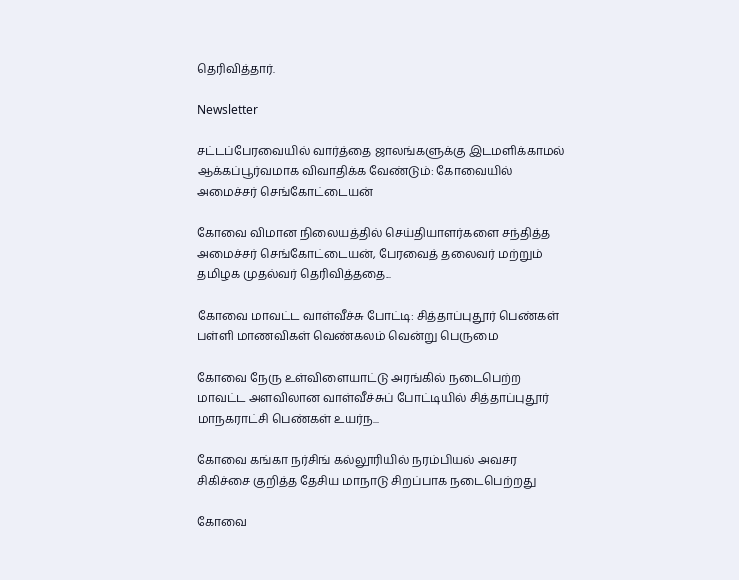தெரிவித்தார்.

Newsletter

சட்டப்பேரவையில் வார்த்தை ஜாலங்களுக்கு இடமளிக்காமல் ஆக்கப்பூர்வமாக விவாதிக்க வேண்டும்: கோவையில் அமைச்சர் செங்கோட்டையன்

கோவை விமான நிலையத்தில் செய்தியாளர்களை சந்தித்த அமைச்சர் செங்கோட்டையன், பேரவைத் தலைவர் மற்றும் தமிழக முதல்வர் தெரிவித்ததை...

கோவை மாவட்ட வாள்வீச்சு போட்டி: சித்தாப்புதூர் பெண்கள் பள்ளி மாணவிகள் வெண்கலம் வென்று பெருமை

கோவை நேரு உள்விளையாட்டு அரங்கில் நடைபெற்ற மாவட்ட அளவிலான வாள்வீச்சுப் போட்டியில் சித்தாப்புதூர் மாநகராட்சி பெண்கள் உயர்ந...

கோவை கங்கா நர்சிங் கல்லூரியில் நரம்பியல் அவசர சிகிச்சை குறித்த தேசிய மாநாடு சிறப்பாக நடைபெற்றது

கோவை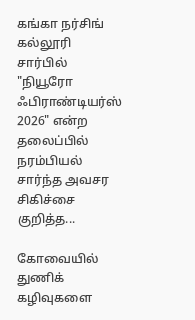கங்கா நர்சிங் கல்லூரி சார்பில் "நியூரோ ஃபிராண்டியர்ஸ் 2026" என்ற தலைப்பில் நரம்பியல் சார்ந்த அவசர சிகிச்சை குறித்த...

கோவையில் துணிக் கழிவுகளை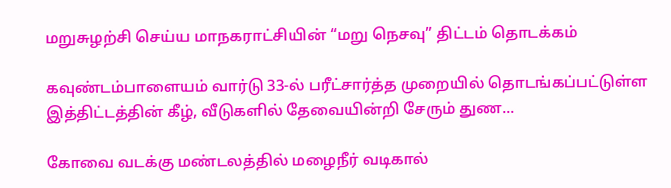மறுசுழற்சி செய்ய மாநகராட்சியின் “மறு நெசவு” திட்டம் தொடக்கம்

கவுண்டம்பாளையம் வார்டு 33-ல் பரீட்சார்த்த முறையில் தொடங்கப்பட்டுள்ள இத்திட்டத்தின் கீழ், வீடுகளில் தேவையின்றி சேரும் துண...

கோவை வடக்கு மண்டலத்தில் மழைநீர் வடிகால்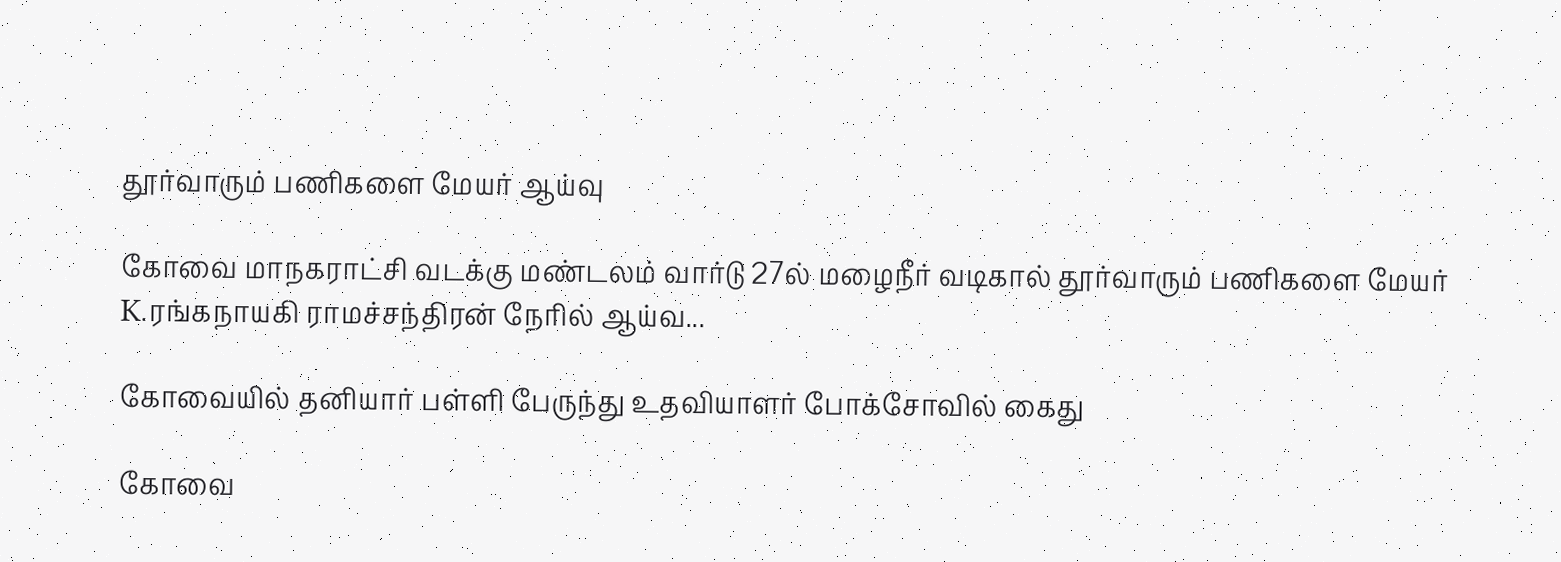தூர்வாரும் பணிகளை மேயர் ஆய்வு

கோவை மாநகராட்சி வடக்கு மண்டலம் வார்டு 27ல் மழைநீர் வடிகால் தூர்வாரும் பணிகளை மேயர் K.ரங்கநாயகி ராமச்சந்திரன் நேரில் ஆய்வ...

கோவையில் தனியார் பள்ளி பேருந்து உதவியாளர் போக்சோவில் கைது

கோவை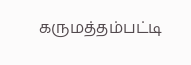கருமத்தம்பட்டி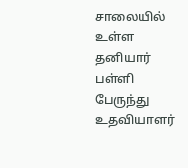சாலையில் உள்ள தனியார் பள்ளி பேருந்து உதவியாளர்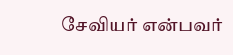சேவியர் என்பவர்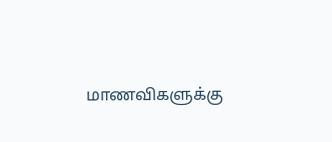மாணவிகளுக்கு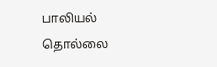பாலியல் தொல்லை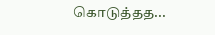கொடுத்தத...